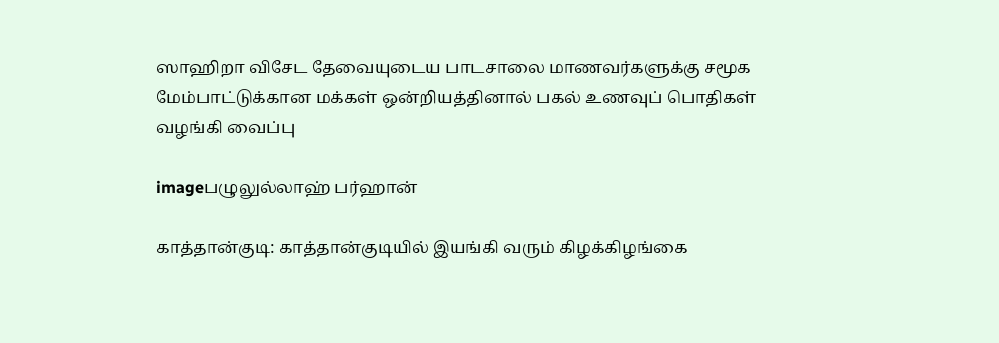ஸாஹிறா விசேட தேவையுடைய பாடசாலை மாணவர்களுக்கு சமூக மேம்பாட்டுக்கான மக்கள் ஒன்றியத்தினால் பகல் உணவுப் பொதிகள் வழங்கி வைப்பு

imageபழுலுல்லாஹ் பர்ஹான்

காத்தான்குடி: காத்தான்குடியில் இயங்கி வரும் கிழக்கிழங்கை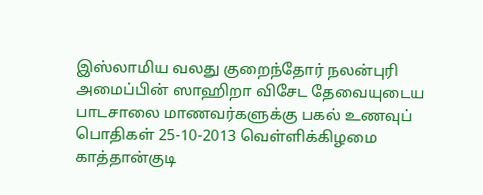இஸ்லாமிய வலது குறைந்தோர் நலன்புரி அமைப்பின் ஸாஹிறா விசேட தேவையுடைய பாடசாலை மாணவர்களுக்கு பகல் உணவுப் பொதிகள் 25-10-2013 வெள்ளிக்கிழமை காத்தான்குடி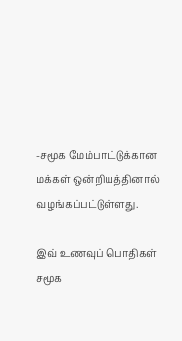-சமூக மேம்பாட்டுக்கான மக்கள் ஒன்றியத்தினால் வழங்கப்பட்டுள்ளது.

இவ் உணவுப் பொதிகள் சமூக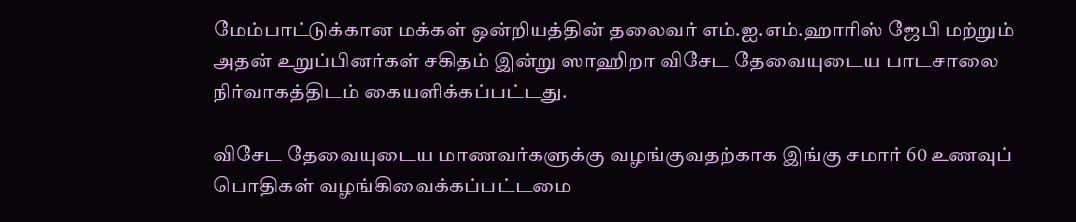மேம்பாட்டுக்கான மக்கள் ஒன்றியத்தின் தலைவர் எம்.ஐ.எம்.ஹாரிஸ் ஜேபி மற்றும் அதன் உறுப்பினர்கள் சகிதம் இன்று ஸாஹிறா விசேட தேவையுடைய பாடசாலை நிர்வாகத்திடம் கையளிக்கப்பட்டது.

விசேட தேவையுடைய மாணவர்களுக்கு வழங்குவதற்காக இங்கு சமார் 60 உணவுப் பொதிகள் வழங்கிவைக்கப்பட்டமை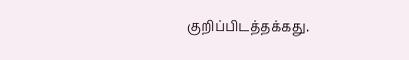குறிப்பிடத்தக்கது.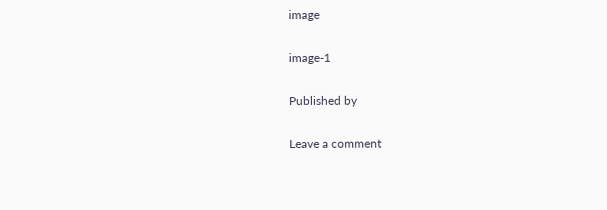image

image-1

Published by

Leave a comment